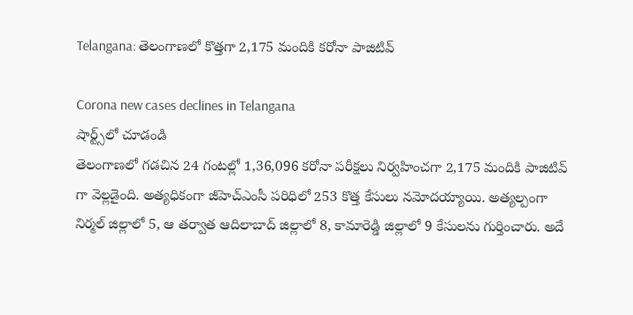Telangana: తెలంగాణలో కొత్తగా 2,175 మందికి కరోనా పాజిటివ్

Corona new cases declines in Telangana
షార్ట్స్‌లో చూడండి
తెలంగాణలో గడచిన 24 గంటల్లో 1,36,096 కరోనా పరీక్షలు నిర్వహించగా 2,175 మందికి పాజిటివ్ గా వెల్లడైంది. అత్యధికంగా జీహెచ్ఎంసీ పరిధిలో 253 కొత్త కేసులు నమోదయ్యాయి. అత్యల్పంగా నిర్మల్ జిల్లాలో 5, ఆ తర్వాత ఆదిలాబాద్ జిల్లాలో 8, కామారెడ్డి జిల్లాలో 9 కేసులను గుర్తించారు. అదే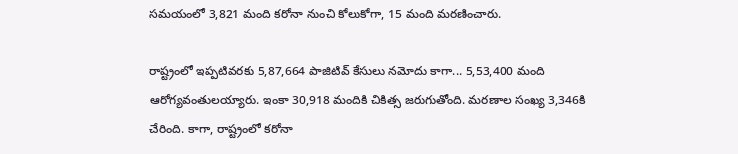సమయంలో 3,821 మంది కరోనా నుంచి కోలుకోగా, 15 మంది మరణించారు.

రాష్ట్రంలో ఇప్పటివరకు 5,87,664 పాజిటివ్ కేసులు నమోదు కాగా... 5,53,400 మంది ఆరోగ్యవంతులయ్యారు. ఇంకా 30,918 మందికి చికిత్స జరుగుతోంది. మరణాల సంఖ్య 3,346కి చేరింది. కాగా, రాష్ట్రంలో కరోనా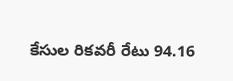కేసుల రికవరీ రేటు 94.16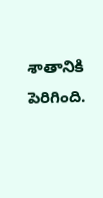శాతానికి పెరిగింది.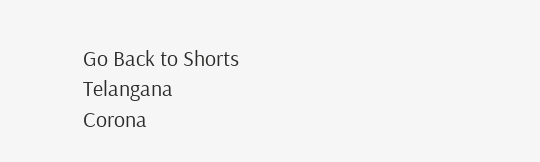Go Back to Shorts
Telangana
Corona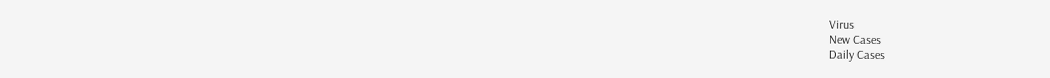Virus
New Cases
Daily Cases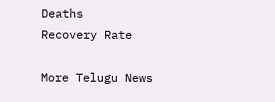Deaths
Recovery Rate

More Telugu News